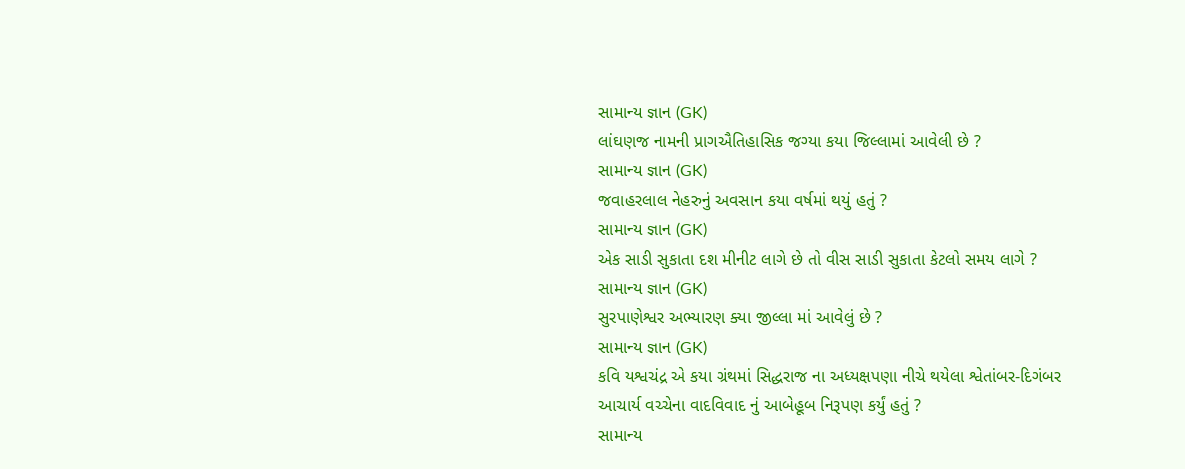સામાન્ય જ્ઞાન (GK)
લાંઘણજ નામની પ્રાગઐતિહાસિક જગ્યા કયા જિલ્લામાં આવેલી છે ?
સામાન્ય જ્ઞાન (GK)
જવાહરલાલ નેહરુનું અવસાન કયા વર્ષમાં થયું હતું ?
સામાન્ય જ્ઞાન (GK)
એક સાડી સુકાતા દશ મીનીટ લાગે છે તો વીસ સાડી સુકાતા કેટલો સમય લાગે ?
સામાન્ય જ્ઞાન (GK)
સુરપાણેશ્વર અભ્યારણ ક્યા જીલ્લા માં આવેલું છે ?
સામાન્ય જ્ઞાન (GK)
કવિ યશ્વચંદ્ર એ કયા ગ્રંથમાં સિદ્ધરાજ ના અધ્યક્ષપણા નીચે થયેલા શ્વેતાંબર-દિગંબર આચાર્ય વચ્ચેના વાદવિવાદ નું આબેહૂબ નિરૂપણ કર્યું હતું ?
સામાન્ય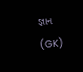જ્ઞાન (GK)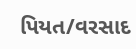પિયત/વરસાદ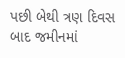પછી બેથી ત્રણ દિવસ બાદ જમીનમાં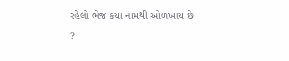રહેલો ભેજ કયા નામથી ઓળખાય છે ?